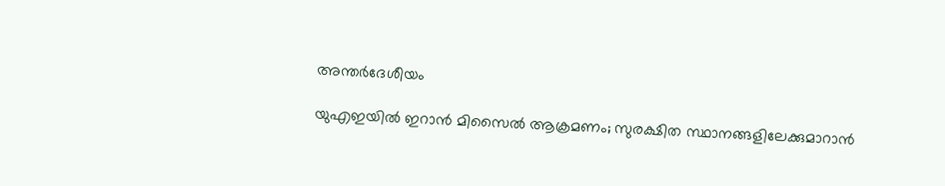അന്തർദേശീയം

യുഎഇയില്‍ ഇറാൻ മിസൈല്‍ ആക്രമണം; സുരക്ഷിത സ്ഥാനങ്ങളിലേക്കുമാറാന്‍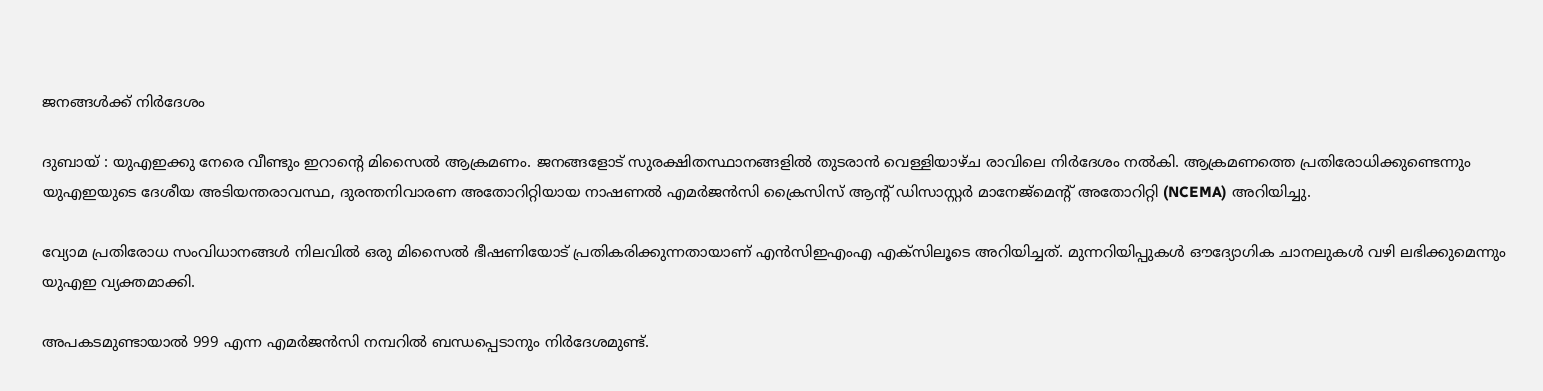ജനങ്ങള്‍ക്ക് നിര്‍ദേശം

ദുബായ് : യുഎഇക്കു നേരെ വീണ്ടും ഇറാന്റെ മിസൈല്‍ ആക്രമണം. ജനങ്ങളോട് സുരക്ഷിതസ്ഥാനങ്ങളില്‍ തുടരാന്‍ വെള്ളിയാഴ്ച രാവിലെ നിര്‍ദേശം നല്‍കി. ആക്രമണത്തെ പ്രതിരോധിക്കുണ്ടെന്നും യുഎഇയുടെ ദേശീയ അടിയന്തരാവസ്ഥ, ദുരന്തനിവാരണ അതോറിറ്റിയായ നാഷണല്‍ എമര്‍ജന്‍സി ക്രൈസിസ് ആന്റ് ഡിസാസ്റ്റര്‍ മാനേജ്‌മെന്റ് അതോറിറ്റി (NCEMA) അറിയിച്ചു.

വ്യോമ പ്രതിരോധ സംവിധാനങ്ങള്‍ നിലവില്‍ ഒരു മിസൈല്‍ ഭീഷണിയോട് പ്രതികരിക്കുന്നതായാണ് എന്‍സിഇഎംഎ എക്‌സിലൂടെ അറിയിച്ചത്. മുന്നറിയിപ്പുകള്‍ ഔദ്യോഗിക ചാനലുകള്‍ വഴി ലഭിക്കുമെന്നും യുഎഇ വ്യക്തമാക്കി.

അപകടമുണ്ടായാല്‍ 999 എന്ന എമര്‍ജന്‍സി നമ്പറില്‍ ബന്ധപ്പെടാനും നിര്‍ദേശമുണ്ട്.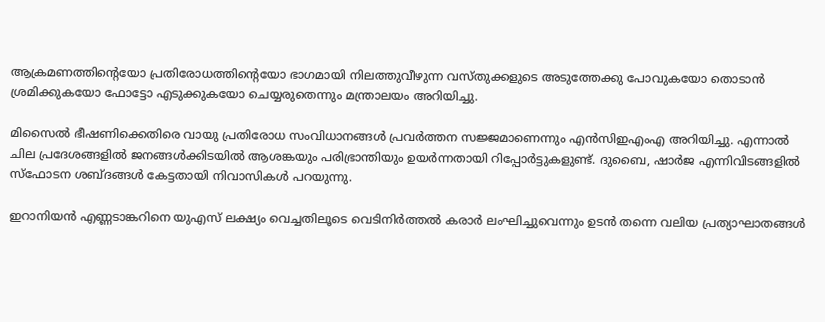ആക്രമണത്തിന്റെയോ പ്രതിരോധത്തിന്റെയോ ഭാഗമായി നിലത്തുവീഴുന്ന വസ്തുക്കളുടെ അടുത്തേക്കു പോവുകയോ തൊടാന്‍ ശ്രമിക്കുകയോ ഫോട്ടോ എടുക്കുകയോ ചെയ്യരുതെന്നും മന്ത്രാലയം അറിയിച്ചു.

മിസൈല്‍ ഭീഷണിക്കെതിരെ വായു പ്രതിരോധ സംവിധാനങ്ങള്‍ പ്രവര്‍ത്തന സജ്ജമാണെന്നും എന്‍സിഇഎംഎ അറിയിച്ചു. എന്നാല്‍ ചില പ്രദേശങ്ങളില്‍ ജനങ്ങള്‍ക്കിടയില്‍ ആശങ്കയും പരിഭ്രാന്തിയും ഉയര്‍ന്നതായി റിപ്പോര്‍ട്ടുകളുണ്ട്. ദുബൈ, ഷാര്‍ജ എന്നിവിടങ്ങളില്‍ സ്‌ഫോടന ശബ്ദങ്ങള്‍ കേട്ടതായി നിവാസികള്‍ പറയുന്നു.

ഇറാനിയന്‍ എണ്ണടാങ്കറിനെ യുഎസ് ലക്ഷ്യം വെച്ചതിലൂടെ വെടിനിര്‍ത്തല്‍ കരാര്‍ ലംഘിച്ചുവെന്നും ഉടന്‍ തന്നെ വലിയ പ്രത്യാഘാതങ്ങള്‍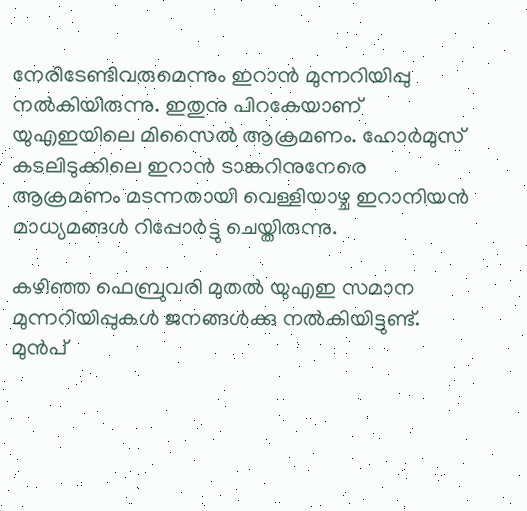നേരിടേണ്ടിവരുമെന്നും ഇറാന്‍ മുന്നറിയിപ്പു നല്‍കിയിരുന്നു. ഇതുനു പിറകേയാണ് യുഎഇയിലെ മിസൈല്‍ ആക്രമണം. ഹോര്‍മുസ് കടലിടുക്കിലെ ഇറാന്‍ ടാങ്കറിനുനേരെ ആക്രമണം മടന്നതായി വെള്ളിയാഴ്ച ഇറാനിയന്‍ മാധ്യമങ്ങള്‍ റിപ്പോര്‍ട്ടു ചെയ്തിരുന്നു.

കഴിഞ്ഞ ഫെബ്രുവരി മുതല്‍ യുഎഇ സമാന മുന്നറിയിപ്പുകള്‍ ജനങ്ങള്‍ക്കു നല്‍കിയിട്ടുണ്ട്. മുന്‍പ്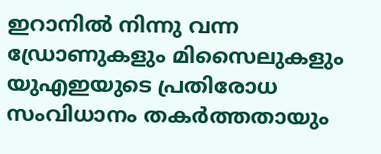ഇറാനില്‍ നിന്നു വന്ന ഡ്രോണുകളും മിസൈലുകളും യുഎഇയുടെ പ്രതിരോധ സംവിധാനം തകര്‍ത്തതായും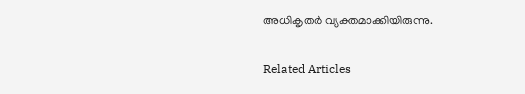അധികൃതര്‍ വ്യക്തമാക്കിയിരുന്നു.

Related Articles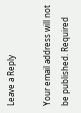Leave a Reply

Your email address will not be published. Required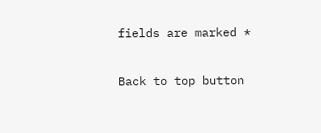fields are marked *

Back to top button